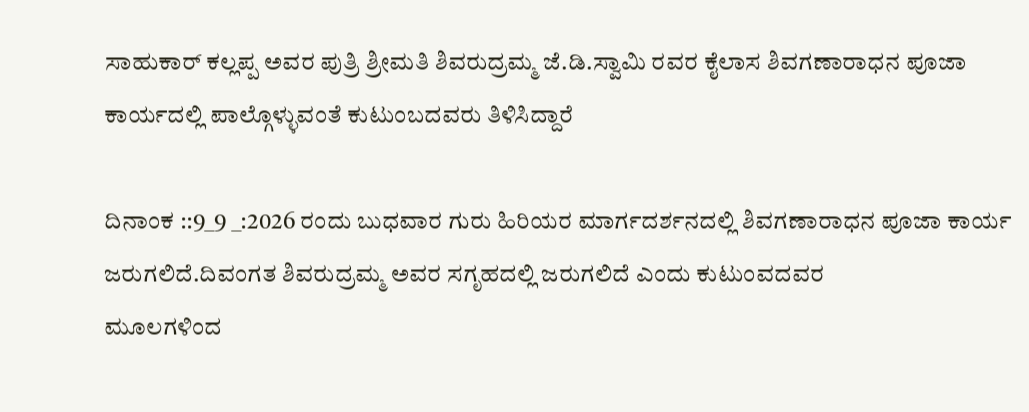ಸಾಹುಕಾರ್ ಕಲ್ಲಪ್ಪ ಅವರ ಪುತ್ರಿ ಶ್ರೀಮತಿ ಶಿವರುದ್ರಮ್ಮ ಜೆ.ಡಿ.ಸ್ವಾಮಿ ರವರ ಕೈಲಾಸ ಶಿವಗಣಾರಾಧನ ಪೂಜಾ ಕಾರ್ಯದಲ್ಲಿ ಪಾಲ್ಗೊಳ್ಳುವಂತೆ ಕುಟುಂಬದವರು ತಿಳಿಸಿದ್ದಾರೆ

ದಿನಾಂಕ ::9_9 _:2026 ರಂದು ಬುಧವಾರ ಗುರು ಹಿರಿಯರ ಮಾರ್ಗದರ್ಶನದಲ್ಲಿ ಶಿವಗಣಾರಾಧನ ಪೂಜಾ ಕಾರ್ಯ ಜರುಗಲಿದೆ.ದಿವಂಗತ ಶಿವರುದ್ರಮ್ಮ ಅವರ ಸಗೃಹದಲ್ಲಿ ಜರುಗಲಿದೆ ಎಂದು ಕುಟುಂವದವರ
ಮೂಲಗಳಿಂದ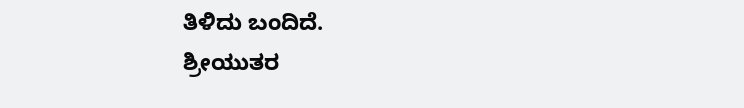ತಿಳಿದು ಬಂದಿದೆ.
ಶ್ರೀಯುತರ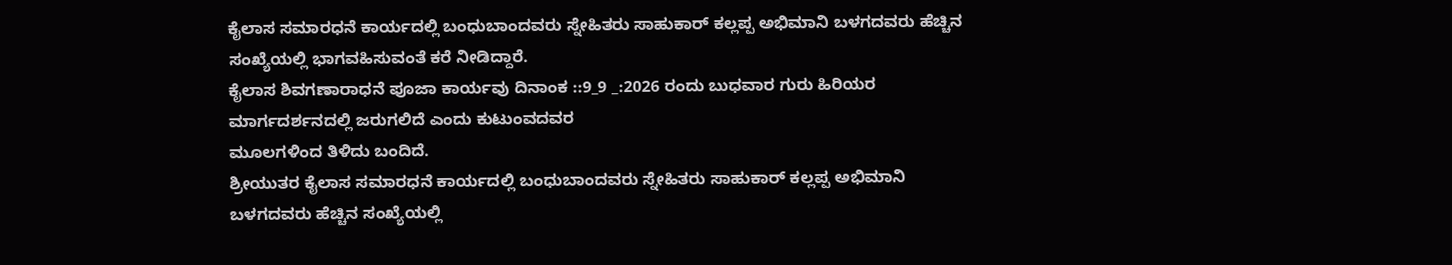ಕೈಲಾಸ ಸಮಾರಧನೆ ಕಾರ್ಯದಲ್ಲಿ ಬಂಧುಬಾಂದವರು ಸ್ನೇಹಿತರು‌ ಸಾಹುಕಾರ್ ಕಲ್ಲಪ್ಪ ಅಭಿಮಾನಿ ಬಳಗದವರು ಹೆಚ್ಚಿನ ಸಂಖ್ಯೆಯಲ್ಲಿ ಭಾಗವಹಿಸುವಂತೆ ಕರೆ ನೀಡಿದ್ದಾರೆ.
ಕೈಲಾಸ ಶಿವಗಣಾರಾಧನೆ ಪೂಜಾ ಕಾರ್ಯವು ದಿನಾಂಕ ::9_9 _:2026 ರಂದು ಬುಧವಾರ ಗುರು ಹಿರಿಯರ ಮಾರ್ಗದರ್ಶನದಲ್ಲಿ ಜರುಗಲಿದೆ ಎಂದು ಕುಟುಂವದವರ
ಮೂಲಗಳಿಂದ ತಿಳಿದು ಬಂದಿದೆ.
ಶ್ರೀಯುತರ ಕೈಲಾಸ ಸಮಾರಧನೆ ಕಾರ್ಯದಲ್ಲಿ ಬಂಧುಬಾಂದವರು ಸ್ನೇಹಿತರು‌ ಸಾಹುಕಾರ್ ಕಲ್ಲಪ್ಪ ಅಭಿಮಾನಿ ಬಳಗದವರು ಹೆಚ್ಚಿನ ಸಂಖ್ಯೆಯಲ್ಲಿ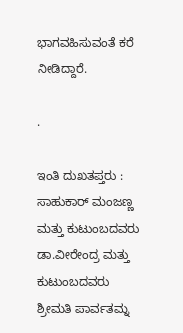ಭಾಗವಹಿಸುವಂತೆ ಕರೆ ನೀಡಿದ್ದಾರೆ.

.

ಇಂತಿ ದುಖತಪ್ತರು : ಸಾಹುಕಾರ್ ಮಂಜಣ್ಣ ಮತ್ತು ಕುಟುಂಬದವರು
ಡಾ.ವೀರೇಂದ್ರ ಮತ್ತು ಕುಟುಂಬದವರು
ಶ್ರೀಮತಿ ಪಾರ್ವತಮ್ನ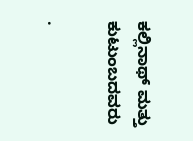ಕಲ್ಲಿನಾಥ್ ಮತ್ತು ಕುಟುಂಬದವರು

.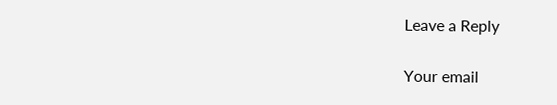Leave a Reply

Your email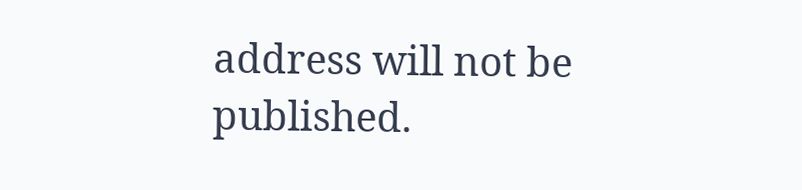address will not be published.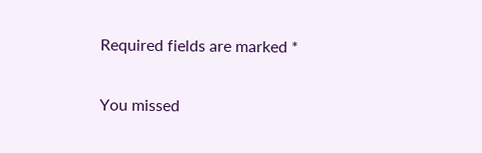Required fields are marked *

You missed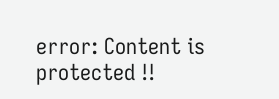error: Content is protected !!